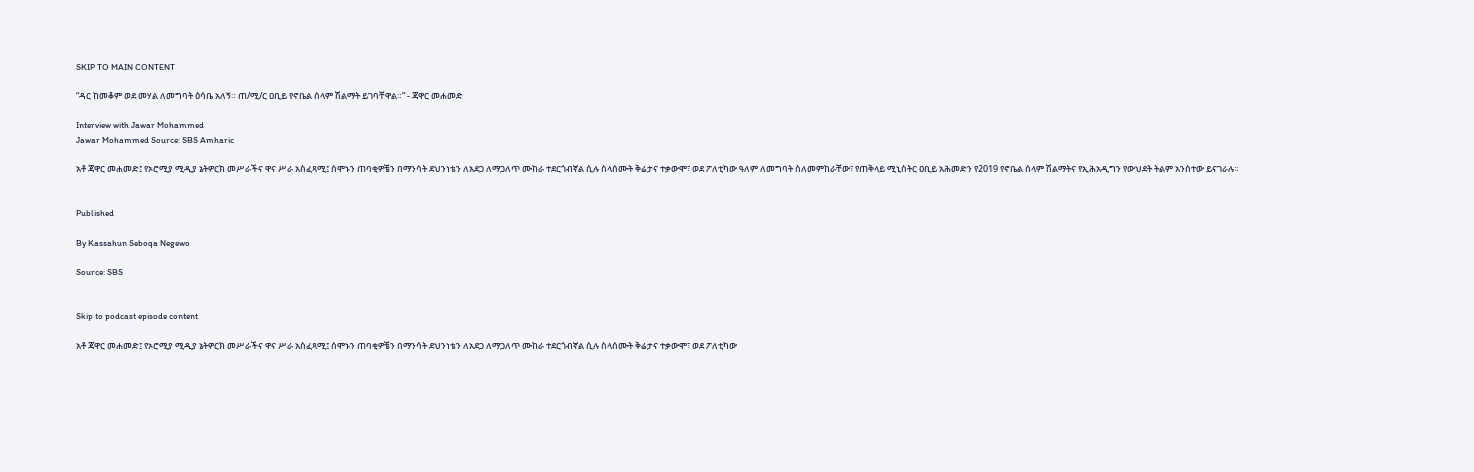SKIP TO MAIN CONTENT

“ዳር ከመቆም ወደ መሃል ለመግባት ዕሳቤ አለኝ። ጠ/ሚ/ር ዐቢይ የኖቤል ሰላም ሽልማት ይገባቸዋል።” - ጃዋር መሐመድ

Interview with Jawar Mohammed
Jawar Mohammed Source: SBS Amharic

አቶ ጃዋር መሐመድ፤ የኦሮሚያ ሚዲያ ኔትዎርክ መሥራችና ዋና ሥራ አስፈጻሚ፤ ሰሞኑን ጠባቂዎቼን በማንሳት ደህንነቴን ለአደጋ ለማጋለጥ ሙከራ ተደርጎብኛል ሲሉ ስላሰሙት ቅሬታና ተቃውሞ፣ ወደ ፖለቲካው ዓለም ለመግባት ስለመምከራቸው፣ የጠቅላይ ሚኒስትር ዐቢይ አሕመድን የ2019 የኖቤል ሰላም ሽልማትና የኢሕአዲግን የውህደት ትልም አንስተው ይናገራሉ።


Published

By Kassahun Seboqa Negewo

Source: SBS


Skip to podcast episode content

አቶ ጃዋር መሐመድ፤ የኦሮሚያ ሚዲያ ኔትዎርክ መሥራችና ዋና ሥራ አስፈጻሚ፤ ሰሞኑን ጠባቂዎቼን በማንሳት ደህንነቴን ለአደጋ ለማጋለጥ ሙከራ ተደርጎብኛል ሲሉ ስላሰሙት ቅሬታና ተቃውሞ፣ ወደ ፖለቲካው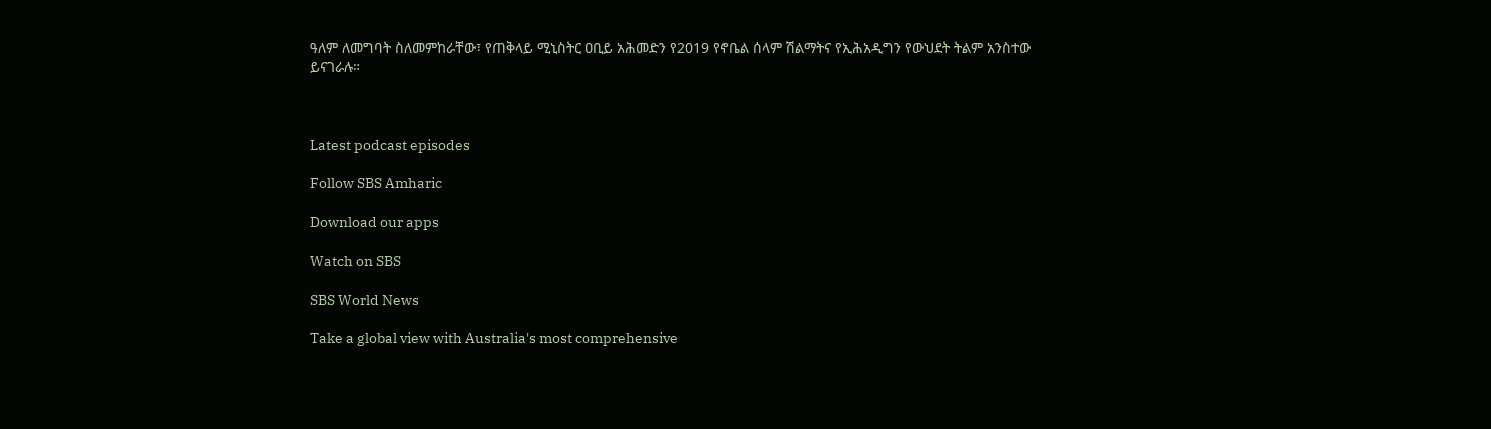ዓለም ለመግባት ስለመምከራቸው፣ የጠቅላይ ሚኒስትር ዐቢይ አሕመድን የ2019 የኖቤል ሰላም ሽልማትና የኢሕአዲግን የውህደት ትልም አንስተው ይናገራሉ።



Latest podcast episodes

Follow SBS Amharic

Download our apps

Watch on SBS

SBS World News

Take a global view with Australia's most comprehensive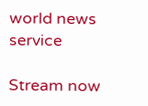world news service

Stream now